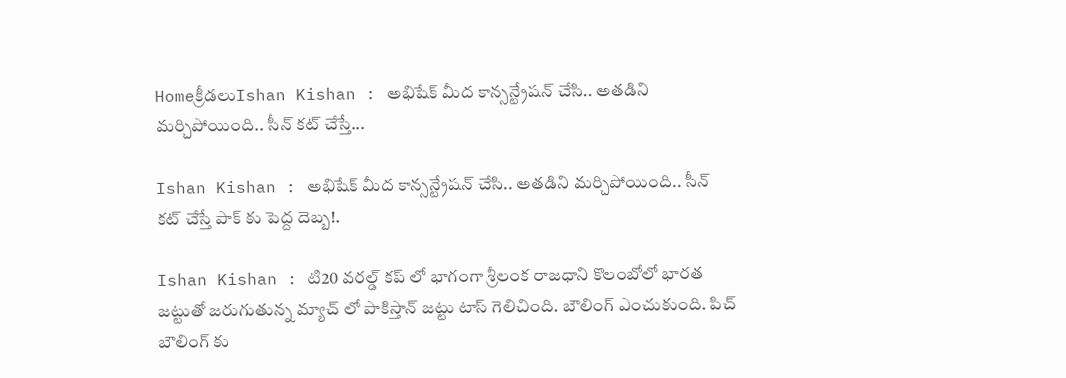Homeక్రీడలుIshan Kishan : అభిషేక్ మీద కాన్సన్ట్రేషన్ చేసి.. అతడిని మర్చిపోయింది.. సీన్ కట్ చేస్తే...

Ishan Kishan : అభిషేక్ మీద కాన్సన్ట్రేషన్ చేసి.. అతడిని మర్చిపోయింది.. సీన్ కట్ చేస్తే పాక్ కు పెద్ద దెబ్బ!.

Ishan Kishan : టి20 వరల్డ్ కప్ లో భాగంగా శ్రీలంక రాజధాని కొలంబోలో భారత జట్టుతో జరుగుతున్న మ్యాచ్ లో పాకిస్తాన్ జట్టు టాస్ గెలిచింది. బౌలింగ్ ఎంచుకుంది. పిచ్ బౌలింగ్ కు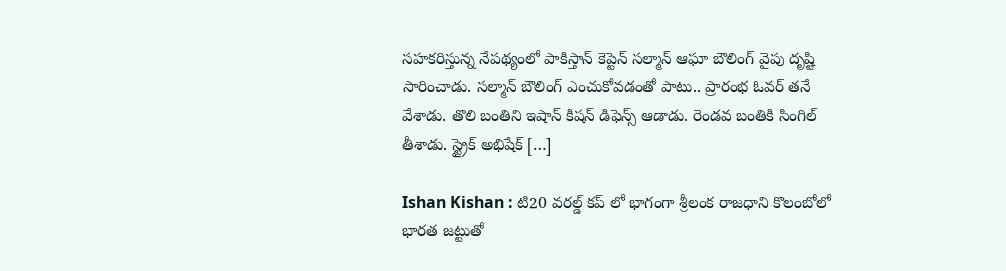సహకరిస్తున్న నేపథ్యంలో పాకిస్తాన్ కెప్టెన్ సల్మాన్ ఆఘా బౌలింగ్ వైపు దృష్టి సారించాడు. సల్మాన్ బౌలింగ్ ఎంచుకోవడంతో పాటు.. ప్రారంభ ఓవర్ తనే వేశాడు. తొలి బంతిని ఇషాన్ కిషన్ డిఫెన్స్ ఆడాడు. రెండవ బంతికి సింగిల్ తీశాడు. స్ట్రైక్ అభిషేక్ […]

Ishan Kishan : టి20 వరల్డ్ కప్ లో భాగంగా శ్రీలంక రాజధాని కొలంబోలో భారత జట్టుతో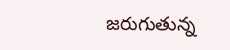జరుగుతున్న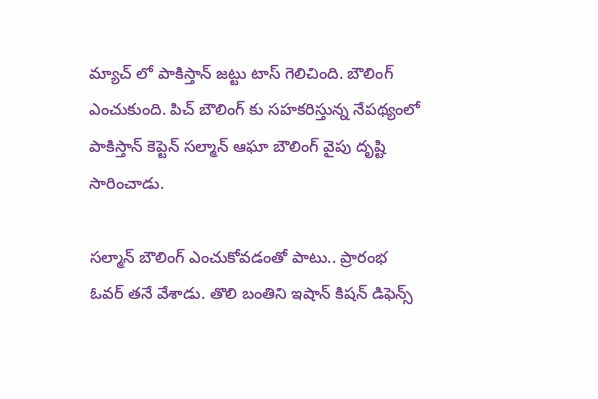మ్యాచ్ లో పాకిస్తాన్ జట్టు టాస్ గెలిచింది. బౌలింగ్ ఎంచుకుంది. పిచ్ బౌలింగ్ కు సహకరిస్తున్న నేపథ్యంలో పాకిస్తాన్ కెప్టెన్ సల్మాన్ ఆఘా బౌలింగ్ వైపు దృష్టి సారించాడు.

సల్మాన్ బౌలింగ్ ఎంచుకోవడంతో పాటు.. ప్రారంభ ఓవర్ తనే వేశాడు. తొలి బంతిని ఇషాన్ కిషన్ డిఫెన్స్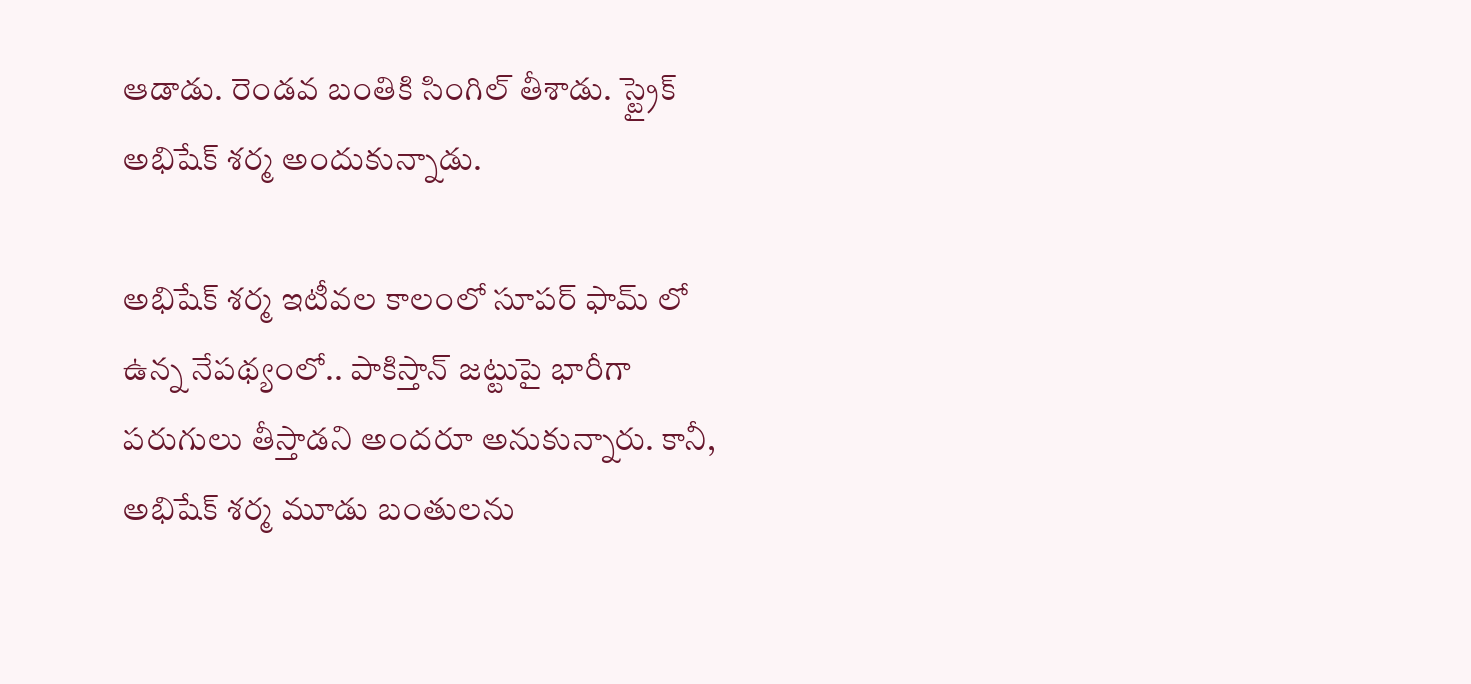ఆడాడు. రెండవ బంతికి సింగిల్ తీశాడు. స్ట్రైక్ అభిషేక్ శర్మ అందుకున్నాడు.

అభిషేక్ శర్మ ఇటీవల కాలంలో సూపర్ ఫామ్ లో ఉన్న నేపథ్యంలో.. పాకిస్తాన్ జట్టుపై భారీగా పరుగులు తీస్తాడని అందరూ అనుకున్నారు. కానీ, అభిషేక్ శర్మ మూడు బంతులను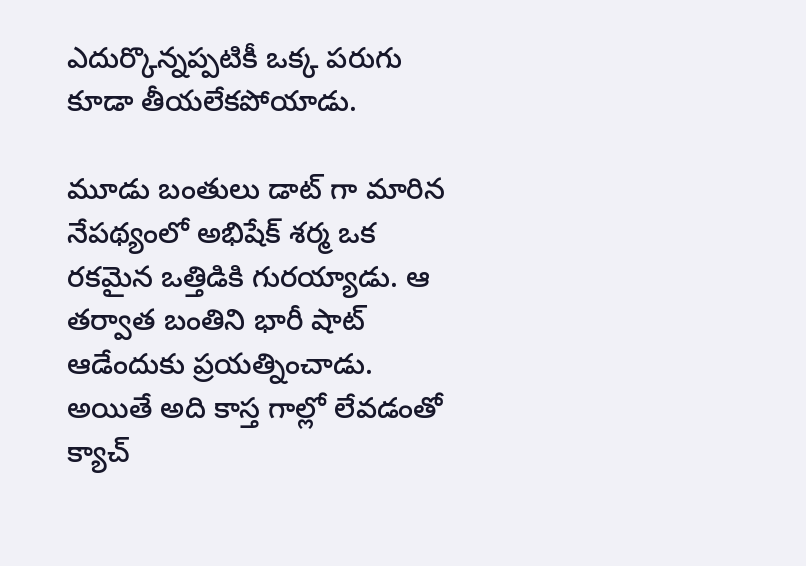ఎదుర్కొన్నప్పటికీ ఒక్క పరుగు కూడా తీయలేకపోయాడు.

మూడు బంతులు డాట్ గా మారిన నేపథ్యంలో అభిషేక్ శర్మ ఒక రకమైన ఒత్తిడికి గురయ్యాడు. ఆ తర్వాత బంతిని భారీ షాట్ ఆడేందుకు ప్రయత్నించాడు. అయితే అది కాస్త గాల్లో లేవడంతో క్యాచ్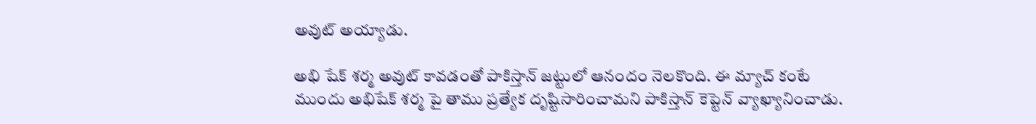అవుట్ అయ్యాడు.

అభి షేక్ శర్మ అవుట్ కావడంతో పాకిస్తాన్ జట్టులో ఆనందం నెలకొంది. ఈ మ్యాచ్ కంటే ముందు అభిషేక్ శర్మ పై తాము ప్రత్యేక దృష్టిసారించామని పాకిస్తాన్ కెప్టెన్ వ్యాఖ్యానించాడు.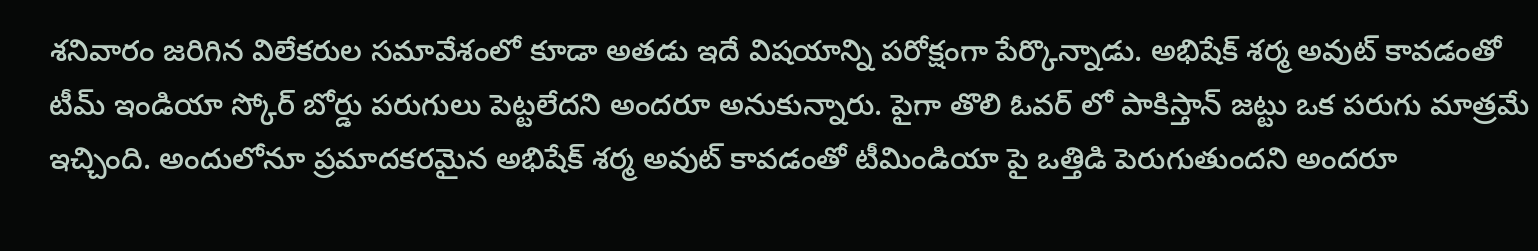శనివారం జరిగిన విలేకరుల సమావేశంలో కూడా అతడు ఇదే విషయాన్ని పరోక్షంగా పేర్కొన్నాడు. అభిషేక్ శర్మ అవుట్ కావడంతో టీమ్ ఇండియా స్కోర్ బోర్డు పరుగులు పెట్టలేదని అందరూ అనుకున్నారు. పైగా తొలి ఓవర్ లో పాకిస్తాన్ జట్టు ఒక పరుగు మాత్రమే ఇచ్చింది. అందులోనూ ప్రమాదకరమైన అభిషేక్ శర్మ అవుట్ కావడంతో టీమిండియా పై ఒత్తిడి పెరుగుతుందని అందరూ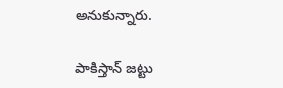అనుకున్నారు.

పాకిస్తాన్ జట్టు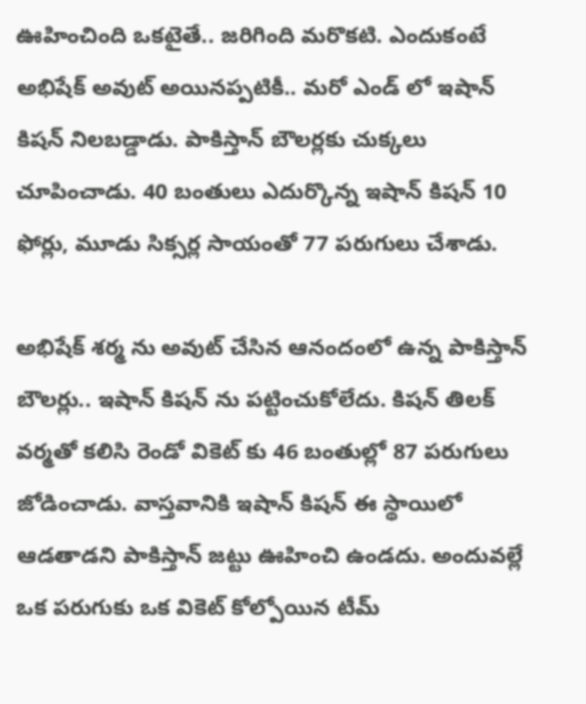ఊహించింది ఒకటైతే.. జరిగింది మరొకటి. ఎందుకంటే అభిషేక్ అవుట్ అయినప్పటికీ.. మరో ఎండ్ లో ఇషాన్ కిషన్ నిలబడ్డాడు. పాకిస్తాన్ బౌలర్లకు చుక్కలు చూపించాడు. 40 బంతులు ఎదుర్కొన్న ఇషాన్ కిషన్ 10 ఫోర్లు, మూడు సిక్సర్ల సాయంతో 77 పరుగులు చేశాడు.

అభిషేక్ శర్మ ను అవుట్ చేసిన ఆనందంలో ఉన్న పాకిస్తాన్ బౌలర్లు.. ఇషాన్ కిషన్ ను పట్టించుకోలేదు. కిషన్ తిలక్ వర్మతో కలిసి రెండో వికెట్ కు 46 బంతుల్లో 87 పరుగులు జోడించాడు. వాస్తవానికి ఇషాన్ కిషన్ ఈ స్థాయిలో ఆడతాడని పాకిస్తాన్ జట్టు ఊహించి ఉండదు. అందువల్లే ఒక పరుగుకు ఒక వికెట్ కోల్పోయిన టీమ్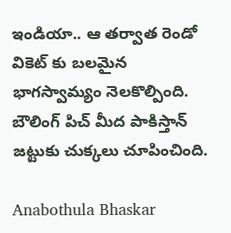ఇండియా.. ఆ తర్వాత రెండో వికెట్ కు బలమైన భాగస్వామ్యం నెలకొల్పింది. బౌలింగ్ పిచ్ మీద పాకిస్తాన్ జట్టుకు చుక్కలు చూపించింది.

Anabothula Bhaskar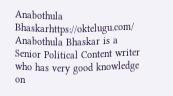Anabothula Bhaskarhttps://oktelugu.com/
Anabothula Bhaskar is a Senior Political Content writer who has very good knowledge on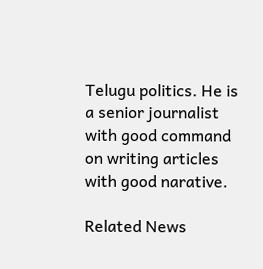Telugu politics. He is a senior journalist with good command on writing articles with good narative.

Related News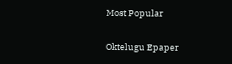Most Popular

Oktelugu Epaper